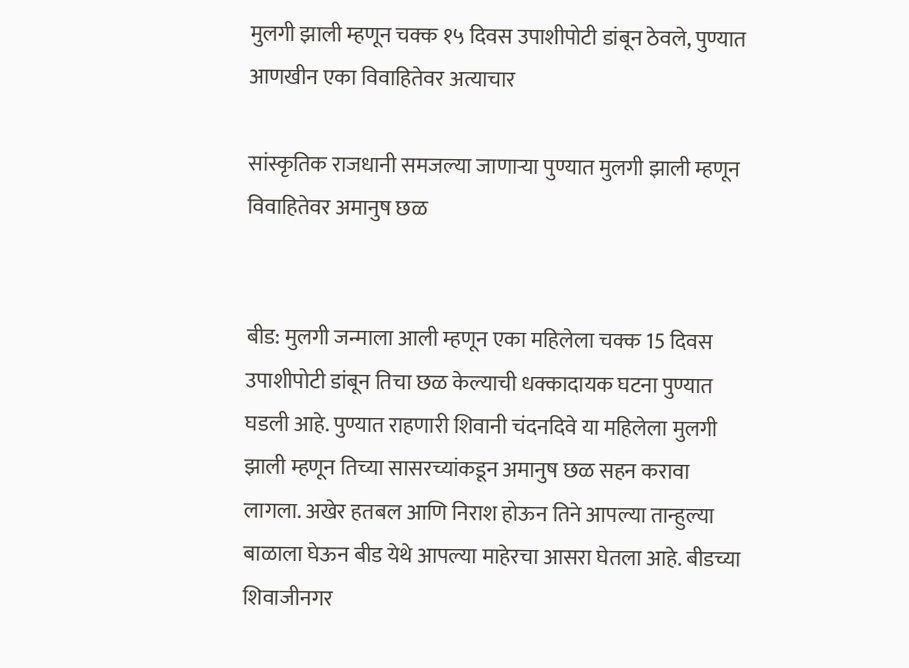मुलगी झाली म्हणून चक्क १५ दिवस उपाशीपोटी डांबून ठेवले, पुण्यात आणखीन एका विवाहितेवर अत्याचार

सांस्कृतिक राजधानी समजल्या जाणाऱ्या पुण्यात मुलगी झाली म्हणून विवाहितेवर अमानुष छळ


बीड: मुलगी जन्माला आली म्हणून एका महिलेला चक्क 15 दिवस उपाशीपोटी डांबून तिचा छळ केल्याची धक्कादायक घटना पुण्यात घडली आहे. पुण्यात राहणारी शिवानी चंदनदिवे या महिलेला मुलगी झाली म्हणून तिच्या सासरच्यांकडून अमानुष छळ सहन करावा लागला. अखेर हतबल आणि निराश होऊन तिने आपल्या तान्हुल्या बाळाला घेऊन बीड येथे आपल्या माहेरचा आसरा घेतला आहे. बीडच्या शिवाजीनगर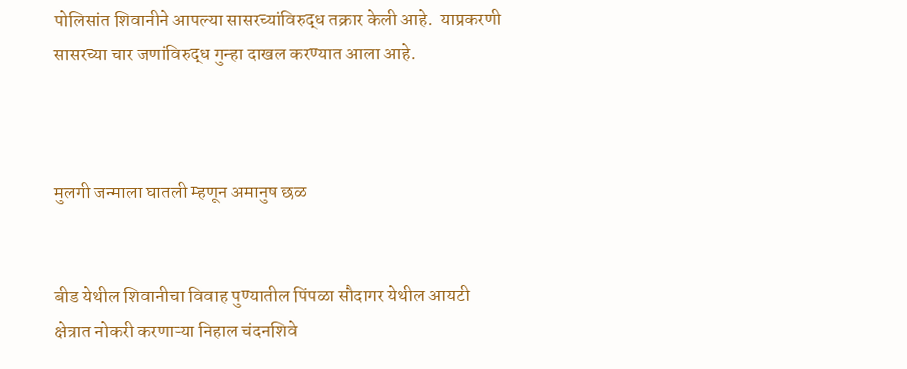पोलिसांत शिवानीने आपल्या सासरच्यांविरुद्ध तक्रार केली आहे.  याप्रकरणी सासरच्या चार जणांविरुद्ध गुन्हा दाखल करण्यात आला आहे.



मुलगी जन्माला घातली म्हणून अमानुष छळ


बीड येथील शिवानीचा विवाह पुण्यातील पिंपळा सौदागर येथील आयटी क्षेत्रात नोकरी करणाऱ्या निहाल चंदनशिवे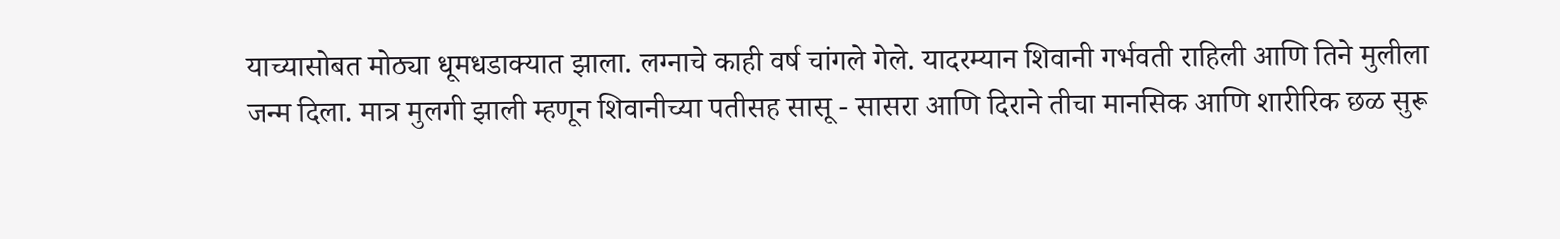याच्यासोबत मोठ्या धूमधडाक्यात झाला. लग्नाचे काही वर्ष चांगले गेले. यादरम्यान शिवानी गर्भवती राहिली आणि तिने मुलीला जन्म दिला. मात्र मुलगी झाली म्हणून शिवानीच्या पतीसह सासू - सासरा आणि दिराने तीचा मानसिक आणि शारीरिक छळ सुरू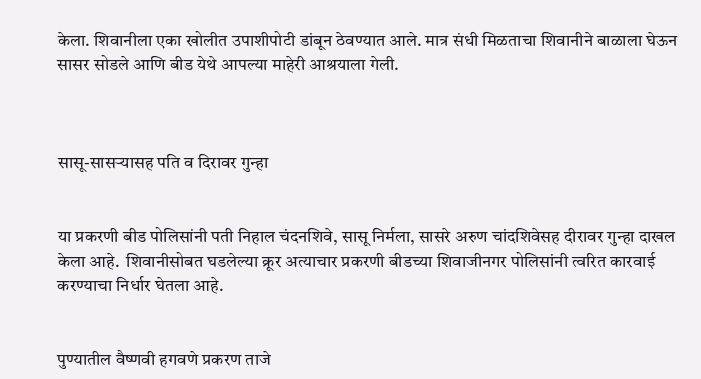केला. शिवानीला एका खोलीत उपाशीपोटी डांबून ठेवण्यात आले. मात्र संधी मिळताचा शिवानीने बाळाला घेऊन सासर सोडले आणि बीड येथे आपल्या माहेरी आश्रयाला गेली.



सासू-सासर्‍यासह पति व दिरावर गुन्हा


या प्रकरणी बीड पोलिसांनी पती निहाल चंदनशिवे, सासू निर्मला, सासरे अरुण चांदशिवेसह दीरावर गुन्हा दाखल केला आहे.  शिवानीसोबत घडलेल्या क्रूर अत्याचार प्रकरणी बीडच्या शिवाजीनगर पोलिसांनी त्वरित कारवाई करण्याचा निर्धार घेतला आहे.


पुण्यातील वैष्णवी हगवणे प्रकरण ताजे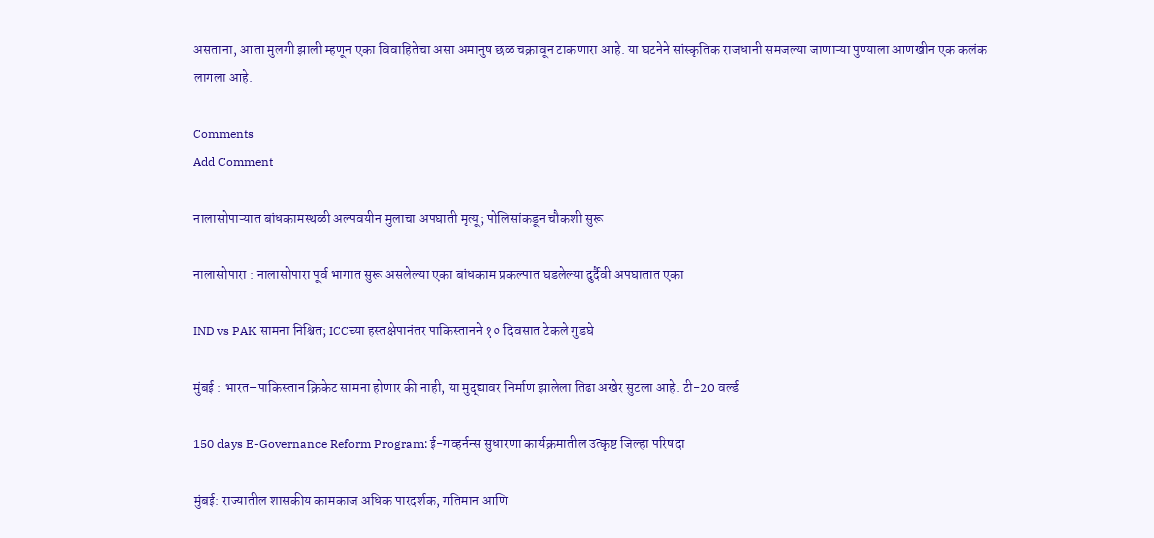असताना, आता मुलगी झाली म्हणून एका विवाहितेचा असा अमानुष छळ चक्रावून टाकणारा आहे. या घटनेने सांस्कृतिक राजधानी समजल्या जाणाऱ्या पुण्याला आणखीन एक कलंक लागला आहे.

Comments
Add Comment

नालासोपाऱ्यात बांधकामस्थळी अल्पवयीन मुलाचा अपघाती मृत्यू; पोलिसांकडून चौकशी सुरू

नालासोपारा : नालासोपारा पूर्व भागात सुरू असलेल्या एका बांधकाम प्रकल्पात घडलेल्या दुर्दैवी अपघातात एका

IND vs PAK सामना निश्चित; ICCच्या हस्तक्षेपानंतर पाकिस्तानने १० दिवसात टेकले गुडघे

मुंबई : भारत–पाकिस्तान क्रिकेट सामना होणार की नाही, या मुद्द्यावर निर्माण झालेला तिढा अखेर सुटला आहे. टी-20 वर्ल्ड

150 days E-Governance Reform Program: ई-गव्हर्नन्स सुधारणा कार्यक्रमातील उत्कृष्ट जिल्हा परिषदा

मुंबई: राज्यातील शासकीय कामकाज अधिक पारदर्शक, गतिमान आणि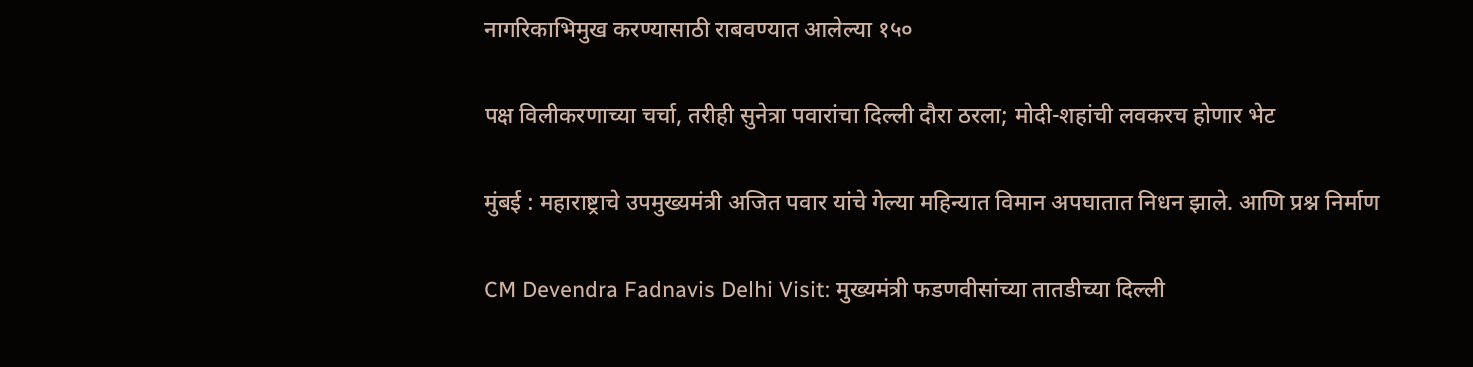नागरिकाभिमुख करण्यासाठी राबवण्यात आलेल्या १५०

पक्ष विलीकरणाच्या चर्चा, तरीही सुनेत्रा पवारांचा दिल्ली दौरा ठरला; मोदी-शहांची लवकरच होणार भेट

मुंबई : महाराष्ट्राचे उपमुख्यमंत्री अजित पवार यांचे गेल्या महिन्यात विमान अपघातात निधन झाले. आणि प्रश्न निर्माण

CM Devendra Fadnavis Delhi Visit: मुख्यमंत्री फडणवीसांच्या तातडीच्या दिल्ली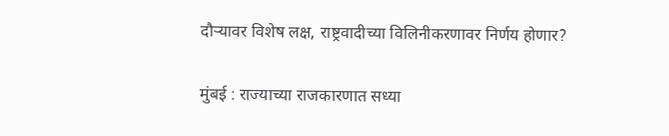दौऱ्यावर विशेष लक्ष, राष्ट्रवादीच्या विलिनीकरणावर निर्णय होणार?

मुंबई : राज्याच्या राजकारणात सध्या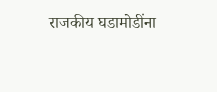राजकीय घडामोडींना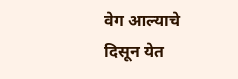वेग आल्याचे दिसून येत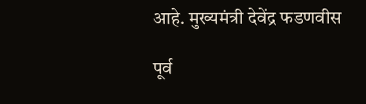आहे. मुख्यमंत्री देवेंद्र फडणवीस

पूर्व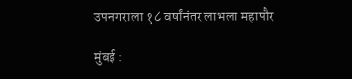उपनगराला १८ वर्षांनंतर लाभला महापौर

मुंबई :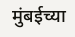मुंबईच्या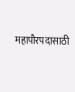महापौरपदासाठी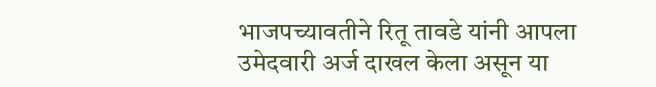भाजपच्यावतीने रितू तावडे यांनी आपला उमेदवारी अर्ज दाखल केला असून या